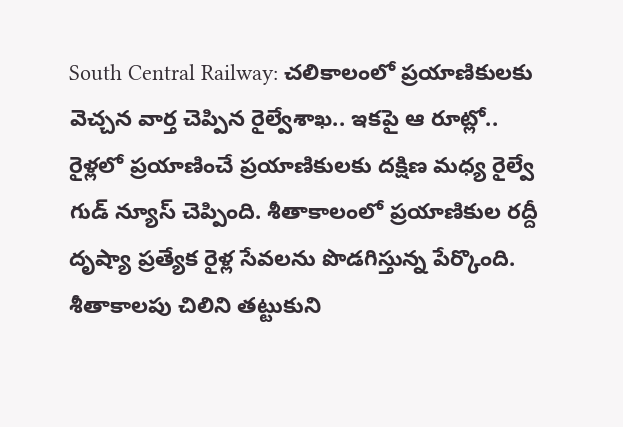South Central Railway: చలికాలంలో ప్రయాణికులకు వెచ్చన వార్త చెప్పిన రైల్వేశాఖ.. ఇకపై ఆ రూట్లో..
రైళ్లలో ప్రయాణించే ప్రయాణికులకు దక్షిణ మధ్య రైల్వే గుడ్ న్యూస్ చెప్పింది. శీతాకాలంలో ప్రయాణికుల రద్దీ దృష్యా ప్రత్యేక రైళ్ల సేవలను పొడగిస్తున్న పేర్కొంది. శీతాకాలపు చిలిని తట్టుకుని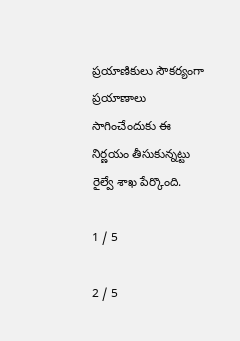ప్రయాణికులు సౌకర్యంగా ప్రయాణాలు సాగించేందుకు ఈ నిర్ణయం తీసుకున్నట్టు రైల్వే శాఖ పేర్కొంది.

1 / 5

2 / 5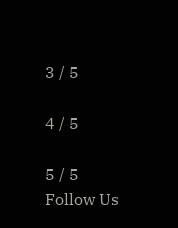3 / 5

4 / 5

5 / 5
Follow Us